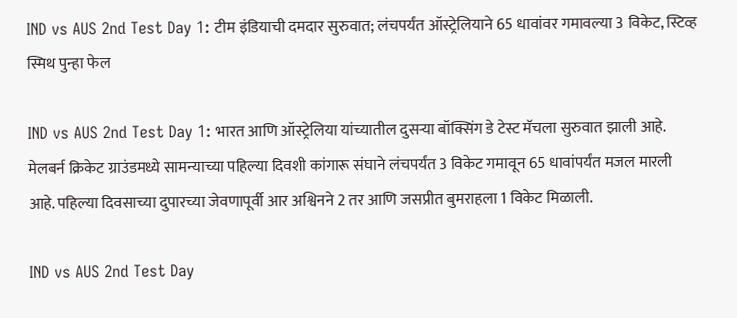IND vs AUS 2nd Test Day 1: टीम इंडियाची दमदार सुरुवात; लंचपर्यंत ऑस्ट्रेलियाने 65 धावांवर गमावल्या 3 विकेट, स्टिव्ह स्मिथ पुन्हा फेल

IND vs AUS 2nd Test Day 1: भारत आणि ऑस्ट्रेलिया यांच्यातील दुसऱ्या बॉक्सिंग डे टेस्ट मॅचला सुरुवात झाली आहे. मेलबर्न क्रिकेट ग्राउंडमध्ये सामन्याच्या पहिल्या दिवशी कांगारू संघाने लंचपर्यंत 3 विकेट गमावून 65 धावांपर्यंत मजल मारली आहे. पहिल्या दिवसाच्या दुपारच्या जेवणापूर्वी आर अश्विनने 2 तर आणि जसप्रीत बुमराहला 1 विकेट मिळाली.

IND vs AUS 2nd Test Day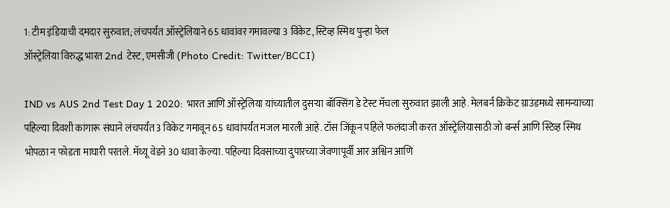1: टीम इंडियाची दमदार सुरुवात; लंचपर्यंत ऑस्ट्रेलियाने 65 धावांवर गमावल्या 3 विकेट, स्टिव्ह स्मिथ पुन्हा फेल
ऑस्ट्रेलिया विरुद्ध भारत 2nd टेस्ट, एमसीजी (Photo Credit: Twitter/BCCI)

IND vs AUS 2nd Test Day 1 2020: भारत आणि ऑस्ट्रेलिया यांच्यातील दुसऱ्या बॉक्सिंग डे टेस्ट मॅचला सुरुवात झाली आहे. मेलबर्न क्रिकेट ग्राउंडमध्ये सामन्याच्या पहिल्या दिवशी कांगारू संघाने लंचपर्यंत 3 विकेट गमावून 65 धावांपर्यंत मजल मारली आहे. टॉस जिंकून पहिले फलंदाजी करत ऑस्ट्रेलियासाठी जो बर्न्स आणि स्टिव्ह स्मिथ भोपळा न फोडता माघारी परतले. मॅथ्यू वेडने 30 धावा केल्या. पहिल्या दिवसाच्या दुपारच्या जेवणापूर्वी आर अश्विन आणि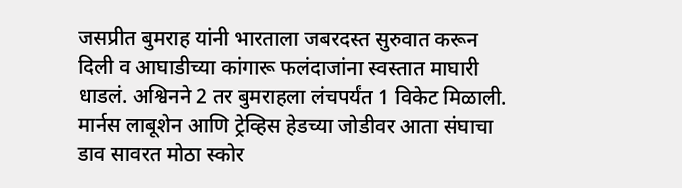जसप्रीत बुमराह यांनी भारताला जबरदस्त सुरुवात करून दिली व आघाडीच्या कांगारू फलंदाजांना स्वस्तात माघारी धाडलं. अश्विनने 2 तर बुमराहला लंचपर्यंत 1 विकेट मिळाली. मार्नस लाबूशेन आणि ट्रेव्हिस हेडच्या जोडीवर आता संघाचा डाव सावरत मोठा स्कोर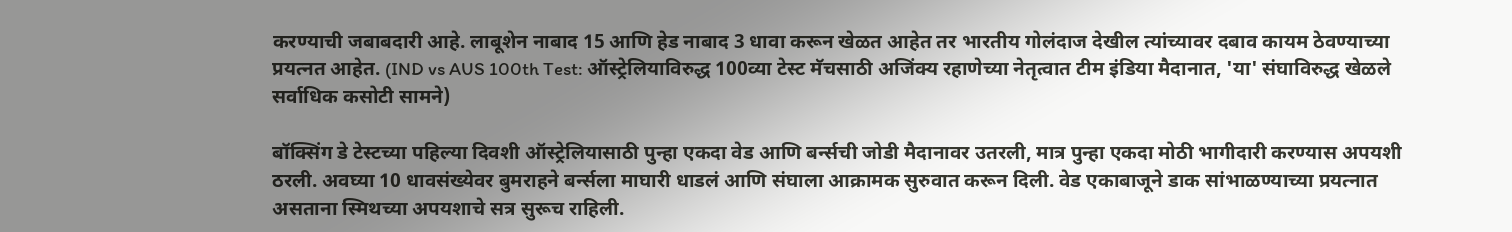करण्याची जबाबदारी आहे. लाबूशेन नाबाद 15 आणि हेड नाबाद 3 धावा करून खेळत आहेत तर भारतीय गोलंदाज देखील त्यांच्यावर दबाव कायम ठेवण्याच्या प्रयत्नत आहेत. (IND vs AUS 100th Test: ऑस्ट्रेलियाविरुद्ध 100व्या टेस्ट मॅचसाठी अजिंक्य रहाणेच्या नेतृत्वात टीम इंडिया मैदानात, 'या' संघाविरुद्ध खेळले सर्वाधिक कसोटी सामने)

बॉक्सिंग डे टेस्टच्या पहिल्या दिवशी ऑस्ट्रेलियासाठी पुन्हा एकदा वेड आणि बर्न्सची जोडी मैदानावर उतरली, मात्र पुन्हा एकदा मोठी भागीदारी करण्यास अपयशी ठरली. अवघ्या 10 धावसंख्येवर बुमराहने बर्न्सला माघारी धाडलं आणि संघाला आक्रामक सुरुवात करून दिली. वेड एकाबाजूने डाक सांभाळण्याच्या प्रयत्नात असताना स्मिथच्या अपयशाचे सत्र सुरूच राहिली.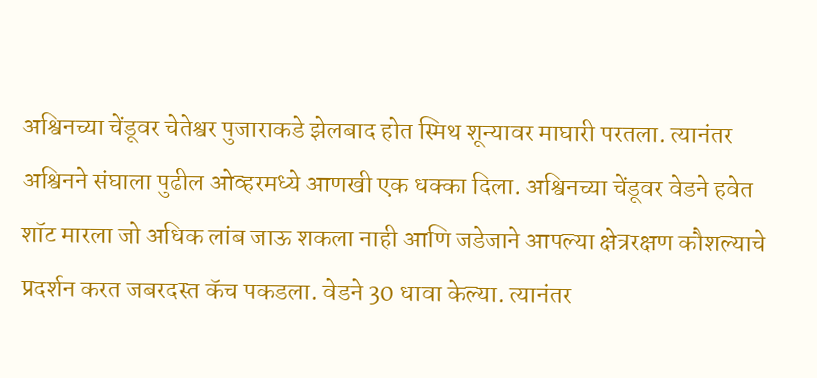अश्विनच्या चेंडूवर चेतेश्वर पुजाराकडे झेलबाद होत स्मिथ शून्यावर माघारी परतला. त्यानंतर अश्विनने संघाला पुढील ओव्हरमध्ये आणखी एक धक्का दिला. अश्विनच्या चेंडूवर वेडने हवेत शॉट मारला जो अधिक लांब जाऊ शकला नाही आणि जडेजाने आपल्या क्षेत्ररक्षण कौशल्याचे प्रदर्शन करत जबरदस्त कॅच पकडला. वेडने 30 धावा केल्या. त्यानंतर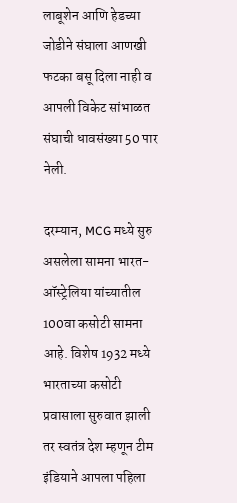लाबूशेन आणि हेडच्या जोडीने संघाला आणखी फटका बसू दिला नाही व आपली विकेट सांभाळत संघाची धावसंख्या 50 पार नेली.

दरम्यान, MCG मध्ये सुरु असलेला सामना भारत-ऑस्ट्रेलिया यांच्यातील 100वा कसोटी सामना आहे. विशेष 1932 मध्ये भारताच्या कसोटी प्रवासाला सुरुवात झाली तर स्वतंत्र देश म्हणून टीम इंडियाने आपला पहिला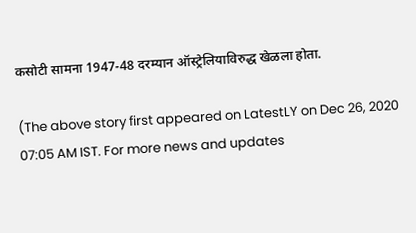कसोटी सामना 1947-48 दरम्यान ऑस्ट्रेलियाविरुद्ध खेळला होता.

(The above story first appeared on LatestLY on Dec 26, 2020 07:05 AM IST. For more news and updates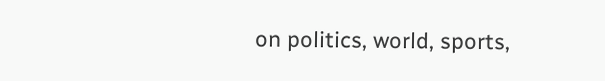on politics, world, sports,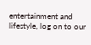entertainment and lifestyle, log on to our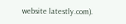website latestly.com).